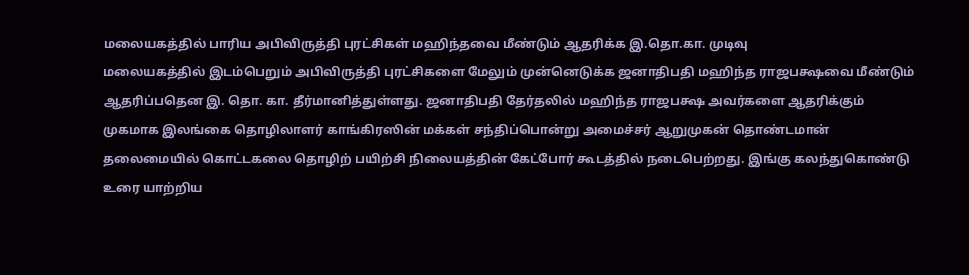மலையகத்தில் பாரிய அபிவிருத்தி புரட்சிகள் மஹிந்தவை மீண்டும் ஆதரிக்க இ.தொ.கா. முடிவு
மலையகத்தில் இடம்பெறும் அபிவிருத்தி புரட்சிகளை மேலும் முன்னெடுக்க ஜனாதிபதி மஹிந்த ராஜபக்ஷவை மீண்டும் ஆதரிப்பதென இ. தொ. கா. தீர்மானித்துள்ளது. ஜனாதிபதி தேர்தலில் மஹிந்த ராஜபக்ஷ அவர்களை ஆதரிக்கும் முகமாக இலங்கை தொழிலாளர் காங்கிரஸின் மக்கள் சந்திப்பொன்று அமைச்சர் ஆறுமுகன் தொண்டமான் தலைமையில் கொட்டகலை தொழிற் பயிற்சி நிலையத்தின் கேட்போர் கூடத்தில் நடைபெற்றது. இங்கு கலந்துகொண்டு உரை யாற்றிய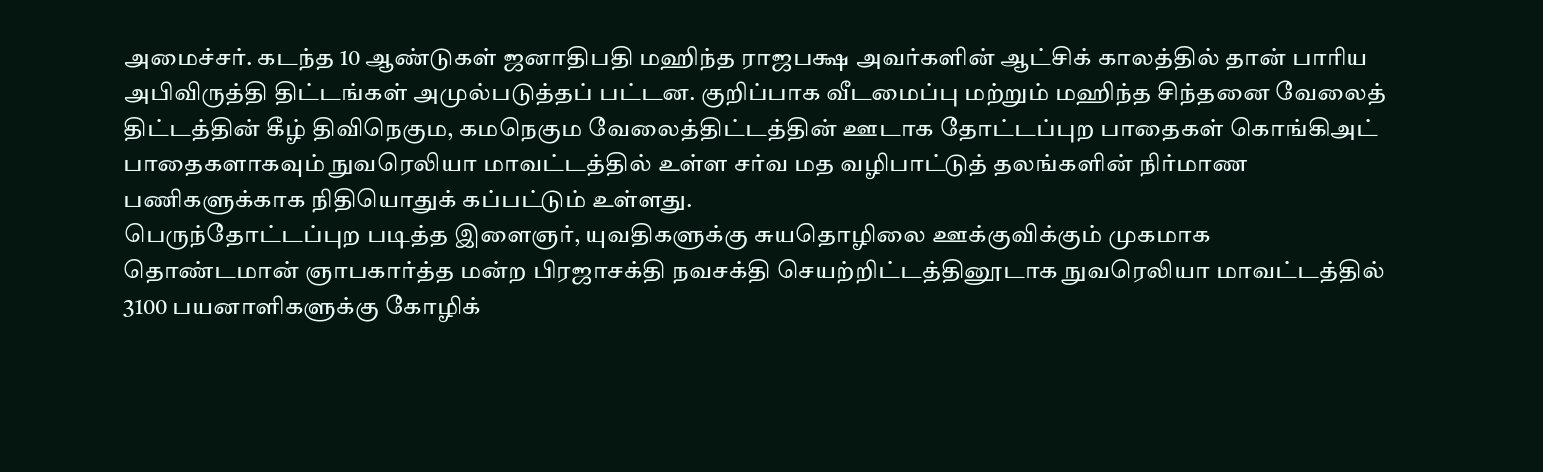அமைச்சர். கடந்த 10 ஆண்டுகள் ஜனாதிபதி மஹிந்த ராஜபக்ஷ அவர்களின் ஆட்சிக் காலத்தில் தான் பாரிய அபிவிருத்தி திட்டங்கள் அமுல்படுத்தப் பட்டன. குறிப்பாக வீடமைப்பு மற்றும் மஹிந்த சிந்தனை வேலைத் திட்டத்தின் கீழ் திவிநெகும, கமநெகும வேலைத்திட்டத்தின் ஊடாக தோட்டப்புற பாதைகள் கொங்கிஅட் பாதைகளாகவும் நுவரெலியா மாவட்டத்தில் உள்ள சர்வ மத வழிபாட்டுத் தலங்களின் நிர்மாண பணிகளுக்காக நிதியொதுக் கப்பட்டும் உள்ளது.
பெருந்தோட்டப்புற படித்த இளைஞர், யுவதிகளுக்கு சுயதொழிலை ஊக்குவிக்கும் முகமாக தொண்டமான் ஞாபகார்த்த மன்ற பிரஜாசக்தி நவசக்தி செயற்றிட்டத்தினூடாக நுவரெலியா மாவட்டத்தில் 3100 பயனாளிகளுக்கு கோழிக்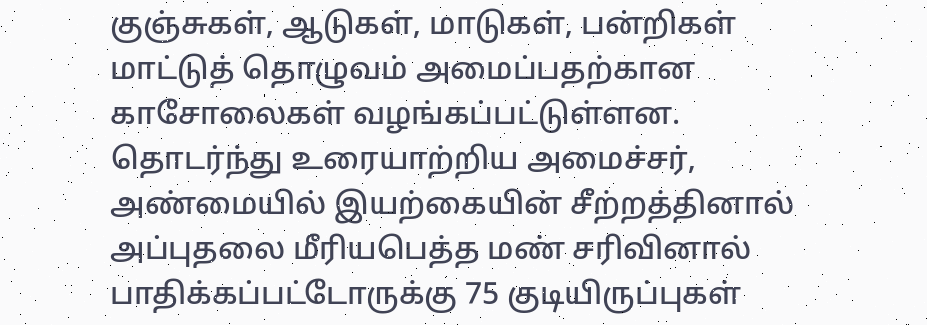குஞ்சுகள், ஆடுகள், மாடுகள், பன்றிகள் மாட்டுத் தொழுவம் அமைப்பதற்கான காசோலைகள் வழங்கப்பட்டுள்ளன.
தொடர்ந்து உரையாற்றிய அமைச்சர், அண்மையில் இயற்கையின் சீற்றத்தினால் அப்புதலை மீரியபெத்த மண் சரிவினால் பாதிக்கப்பட்டோருக்கு 75 குடியிருப்புகள்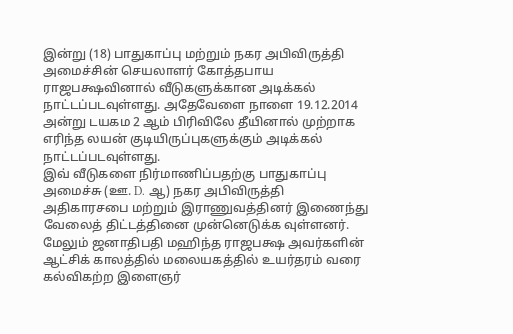இன்று (18) பாதுகாப்பு மற்றும் நகர அபிவிருத்தி அமைச்சின் செயலாளர் கோத்தபாய ராஜபக்ஷவினால் வீடுகளுக்கான அடிக்கல் நாட்டப்படவுள்ளது. அதேவேளை நாளை 19.12.2014 அன்று டயகம 2 ஆம் பிரிவிலே தீயினால் முற்றாக எரிந்த லயன் குடியிருப்புகளுக்கும் அடிக்கல் நாட்டப்படவுள்ளது.
இவ் வீடுகளை நிர்மாணிப்பதற்கு பாதுகாப்பு அமைச்சு (ஊ. D. ஆ) நகர அபிவிருத்தி அதிகாரசபை மற்றும் இராணுவத்தினர் இணைந்து வேலைத் திட்டத்தினை முன்னெடுக்க வுள்ளனர். மேலும் ஜனாதிபதி மஹிந்த ராஜபக்ஷ அவர்களின் ஆட்சிக் காலத்தில் மலையகத்தில் உயர்தரம் வரை கல்விகற்ற இளைஞர்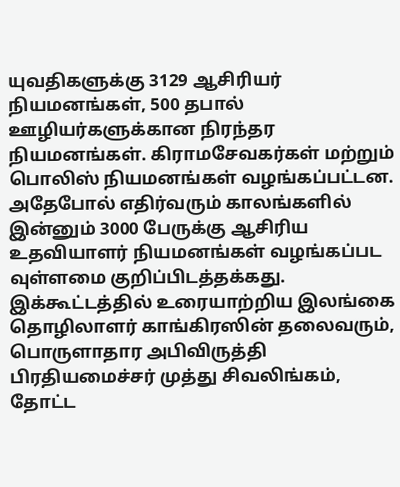யுவதிகளுக்கு 3129 ஆசிரியர் நியமனங்கள், 500 தபால் ஊழியர்களுக்கான நிரந்தர நியமனங்கள். கிராமசேவகர்கள் மற்றும் பொலிஸ் நியமனங்கள் வழங்கப்பட்டன. அதேபோல் எதிர்வரும் காலங்களில் இன்னும் 3000 பேருக்கு ஆசிரிய உதவியாளர் நியமனங்கள் வழங்கப்பட வுள்ளமை குறிப்பிடத்தக்கது.
இக்கூட்டத்தில் உரையாற்றிய இலங்கை தொழிலாளர் காங்கிரஸின் தலைவரும், பொருளாதார அபிவிருத்தி பிரதியமைச்சர் முத்து சிவலிங்கம், தோட்ட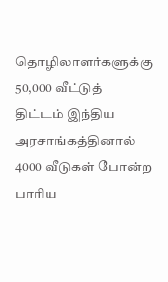தொழிலாளர்களுக்கு 50,000 வீட்டுத் திட்டம் இந்திய அரசாங்கத்தினால் 4000 வீடுகள் போன்ற பாரிய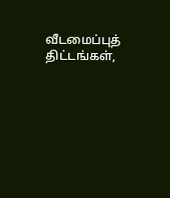வீடமைப்புத் திட்டங்கள்,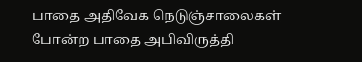பாதை அதிவேக நெடுஞ்சாலைகள் போன்ற பாதை அபிவிருத்தி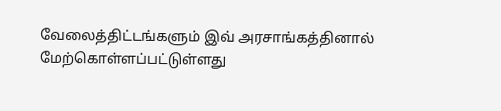வேலைத்திட்டங்களும் இவ் அரசாங்கத்தினால் மேற்கொள்ளப்பட்டுள்ளது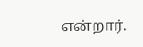என்றார்.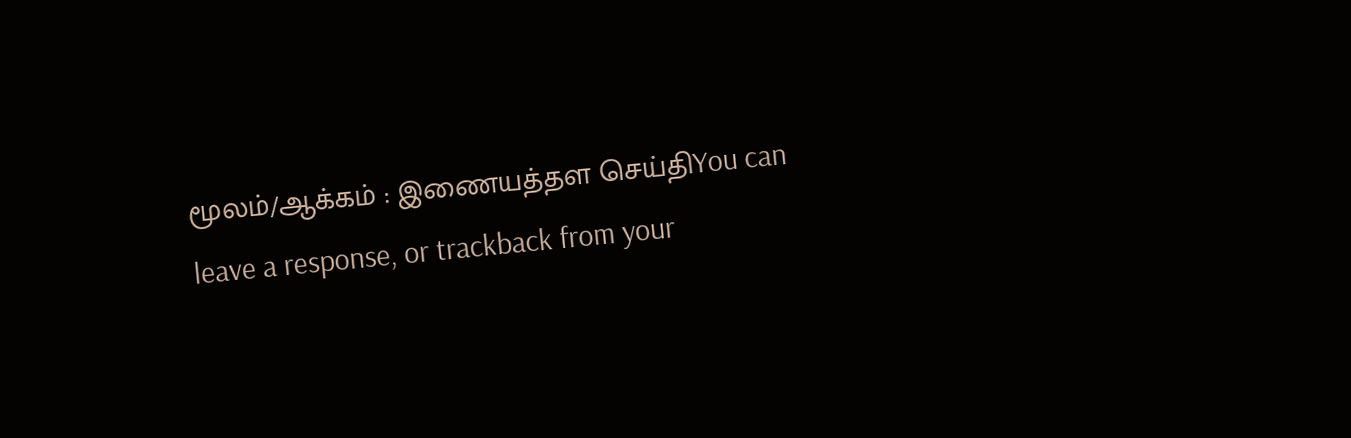மூலம்/ஆக்கம் : இணையத்தள செய்திYou can leave a response, or trackback from your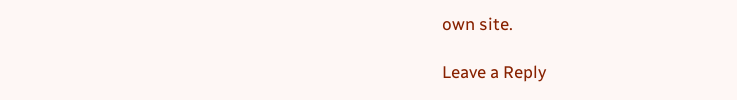own site.

Leave a Reply